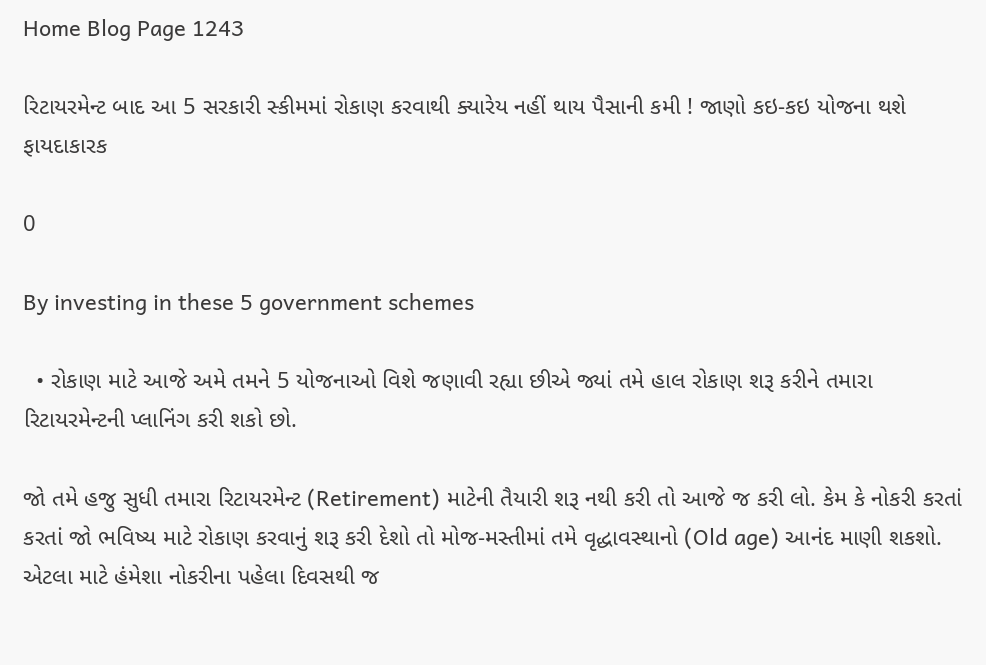Home Blog Page 1243

રિટાયરમેન્ટ બાદ આ 5 સરકારી સ્કીમમાં રોકાણ કરવાથી ક્યારેય નહીં થાય પૈસાની કમી ! જાણો કઇ-કઇ યોજના થશે ફાયદાકારક

0

By investing in these 5 government schemes

  • રોકાણ માટે આજે અમે તમને 5 યોજનાઓ વિશે જણાવી રહ્યા છીએ જ્યાં તમે હાલ રોકાણ શરૂ કરીને તમારા રિટાયરમેન્ટની પ્લાનિંગ કરી શકો છો.

જો તમે હજુ સુધી તમારા રિટાયરમેન્ટ (Retirement) માટેની તૈયારી શરૂ નથી કરી તો આજે જ કરી લો. કેમ કે નોકરી કરતાં કરતાં જો ભવિષ્ય માટે રોકાણ કરવાનું શરૂ કરી દેશો તો મોજ-મસ્તીમાં તમે વૃદ્ધાવસ્થાનો (Old age) આનંદ માણી શકશો. એટલા માટે હંમેશા નોકરીના પહેલા દિવસથી જ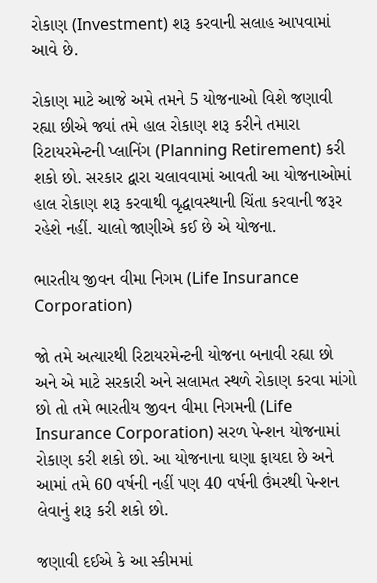રોકાણ (Investment) શરૂ કરવાની સલાહ આપવામાં આવે છે.

રોકાણ માટે આજે અમે તમને 5 યોજનાઓ વિશે જણાવી રહ્યા છીએ જ્યાં તમે હાલ રોકાણ શરૂ કરીને તમારા રિટાયરમેન્ટની પ્લાનિંગ (Planning Retirement) કરી શકો છો. સરકાર દ્વારા ચલાવવામાં આવતી આ યોજનાઓમાં હાલ રોકાણ શરૂ કરવાથી વૃદ્ધાવસ્થાની ચિંતા કરવાની જરૂર રહેશે નહીં. ચાલો જાણીએ કઈ છે એ યોજના.

ભારતીય જીવન વીમા નિગમ (Life Insurance Corporation)

જો તમે અત્યારથી રિટાયરમેન્ટની યોજના બનાવી રહ્યા છો અને એ માટે સરકારી અને સલામત સ્થળે રોકાણ કરવા માંગો છો તો તમે ભારતીય જીવન વીમા નિગમની (Life Insurance Corporation) સરળ પેન્શન યોજનામાં રોકાણ કરી શકો છો. આ યોજનાના ઘણા ફાયદા છે અને આમાં તમે 60 વર્ષની નહીં પણ 40 વર્ષની ઉંમરથી પેન્શન લેવાનું શરૂ કરી શકો છો.

જણાવી દઈએ કે આ સ્કીમમાં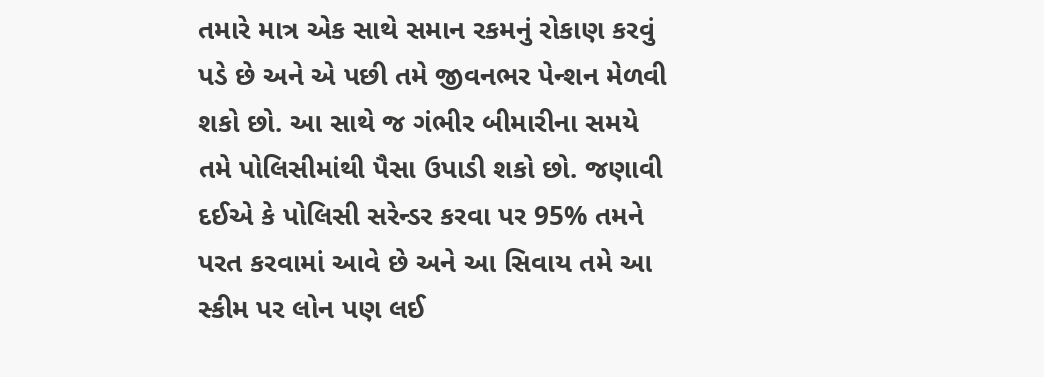તમારે માત્ર એક સાથે સમાન રકમનું રોકાણ કરવું પડે છે અને એ પછી તમે જીવનભર પેન્શન મેળવી શકો છો. આ સાથે જ ગંભીર બીમારીના સમયે તમે પોલિસીમાંથી પૈસા ઉપાડી શકો છો. જણાવી દઈએ કે પોલિસી સરેન્ડર કરવા પર 95% તમને પરત કરવામાં આવે છે અને આ સિવાય તમે આ સ્કીમ પર લોન પણ લઈ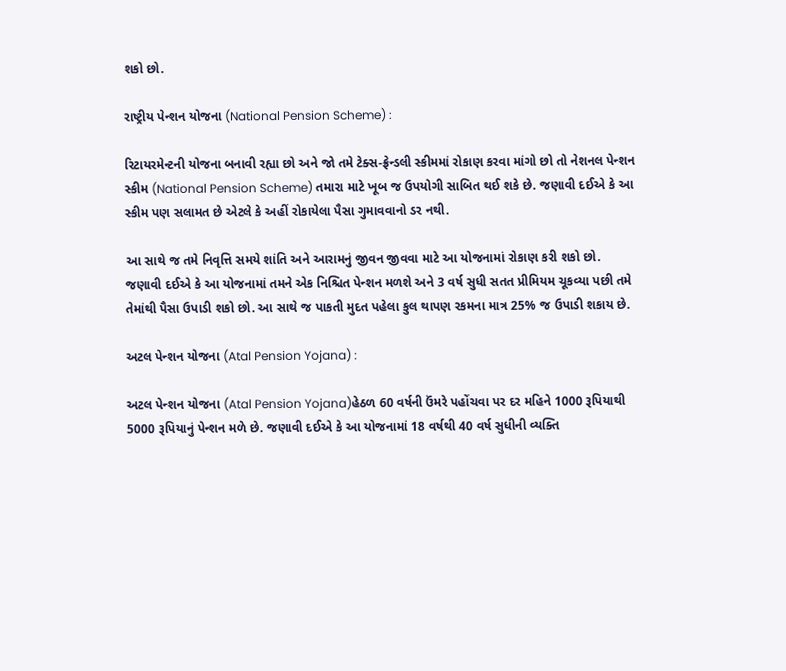શકો છો.

રાષ્ટ્રીય પેન્શન યોજના (National Pension Scheme) :

રિટાયરમેન્ટની યોજના બનાવી રહ્યા છો અને જો તમે ટેક્સ-ફ્રેન્ડલી સ્કીમમાં રોકાણ કરવા માંગો છો તો નેશનલ પેન્શન સ્કીમ (National Pension Scheme) તમારા માટે ખૂબ જ ઉપયોગી સાબિત થઈ શકે છે. જણાવી દઈએ કે આ સ્કીમ પણ સલામત છે એટલે કે અહીં રોકાયેલા પૈસા ગુમાવવાનો ડર નથી.

આ સાથે જ તમે નિવૃત્તિ સમયે શાંતિ અને આરામનું જીવન જીવવા માટે આ યોજનામાં રોકાણ કરી શકો છો. જણાવી દઈએ કે આ યોજનામાં તમને એક નિશ્ચિત પેન્શન મળશે અને 3 વર્ષ સુધી સતત પ્રીમિયમ ચૂકવ્યા પછી તમે તેમાંથી પૈસા ઉપાડી શકો છો. આ સાથે જ પાકતી મુદત પહેલા કુલ થાપણ રકમના માત્ર 25% જ ઉપાડી શકાય છે.

અટલ પેન્શન યોજના (Atal Pension Yojana) :

અટલ પેન્શન યોજના (Atal Pension Yojana)હેઠળ 60 વર્ષની ઉંમરે પહોંચવા પર દર મહિને 1000 રૂપિયાથી 5000 રૂપિયાનું પેન્શન મળે છે. જણાવી દઈએ કે આ યોજનામાં 18 વર્ષથી 40 વર્ષ સુધીની વ્યક્તિ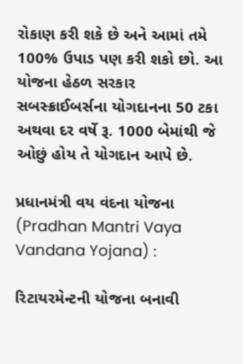રોકાણ કરી શકે છે અને આમાં તમે 100% ઉપાડ પણ કરી શકો છો. આ યોજના હેઠળ સરકાર સબસ્ક્રાઈબર્સના યોગદાનના 50 ટકા અથવા દર વર્ષે રૂ. 1000 બેમાંથી જે ઓછું હોય તે યોગદાન આપે છે.

પ્રધાનમંત્રી વય વંદના યોજના (Pradhan Mantri Vaya Vandana Yojana) :

રિટાયરમેન્ટની યોજના બનાવી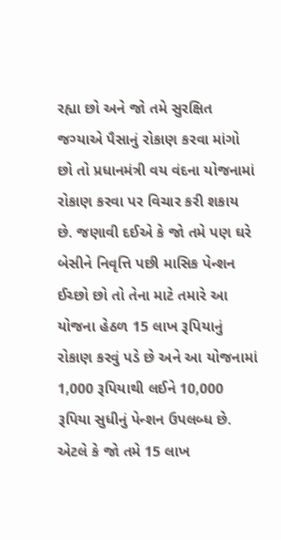રહ્યા છો અને જો તમે સુરક્ષિત જગ્યાએ પૈસાનું રોકાણ કરવા માંગો છો તો પ્રધાનમંત્રી વય વંદના યોજનામાં રોકાણ કરવા પર વિચાર કરી શકાય છે. જણાવી દઈએ કે જો તમે પણ ઘરે બેસીને નિવૃત્તિ પછી માસિક પેન્શન ઈચ્છો છો તો તેના માટે તમારે આ યોજના હેઠળ 15 લાખ રૂપિયાનું રોકાણ કરવું પડે છે અને આ યોજનામાં 1,000 રૂપિયાથી લઈને 10,000 રૂપિયા સુધીનું પેન્શન ઉપલબ્ધ છે. એટલે કે જો તમે 15 લાખ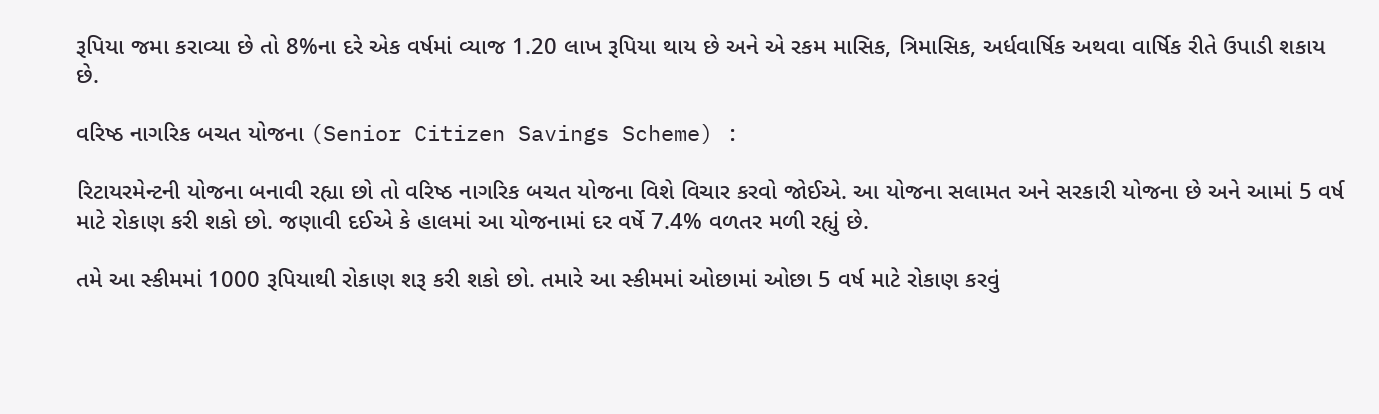રૂપિયા જમા કરાવ્યા છે તો 8%ના દરે એક વર્ષમાં વ્યાજ 1.20 લાખ રૂપિયા થાય છે અને એ રકમ માસિક, ત્રિમાસિક, અર્ધવાર્ષિક અથવા વાર્ષિક રીતે ઉપાડી શકાય છે.

વરિષ્ઠ નાગરિક બચત યોજના (Senior Citizen Savings Scheme) :

રિટાયરમેન્ટની યોજના બનાવી રહ્યા છો તો વરિષ્ઠ નાગરિક બચત યોજના વિશે વિચાર કરવો જોઈએ. આ યોજના સલામત અને સરકારી યોજના છે અને આમાં 5 વર્ષ માટે રોકાણ કરી શકો છો. જણાવી દઈએ કે હાલમાં આ યોજનામાં દર વર્ષે 7.4% વળતર મળી રહ્યું છે.

તમે આ સ્કીમમાં 1000 રૂપિયાથી રોકાણ શરૂ કરી શકો છો. તમારે આ સ્કીમમાં ઓછામાં ઓછા 5 વર્ષ માટે રોકાણ કરવું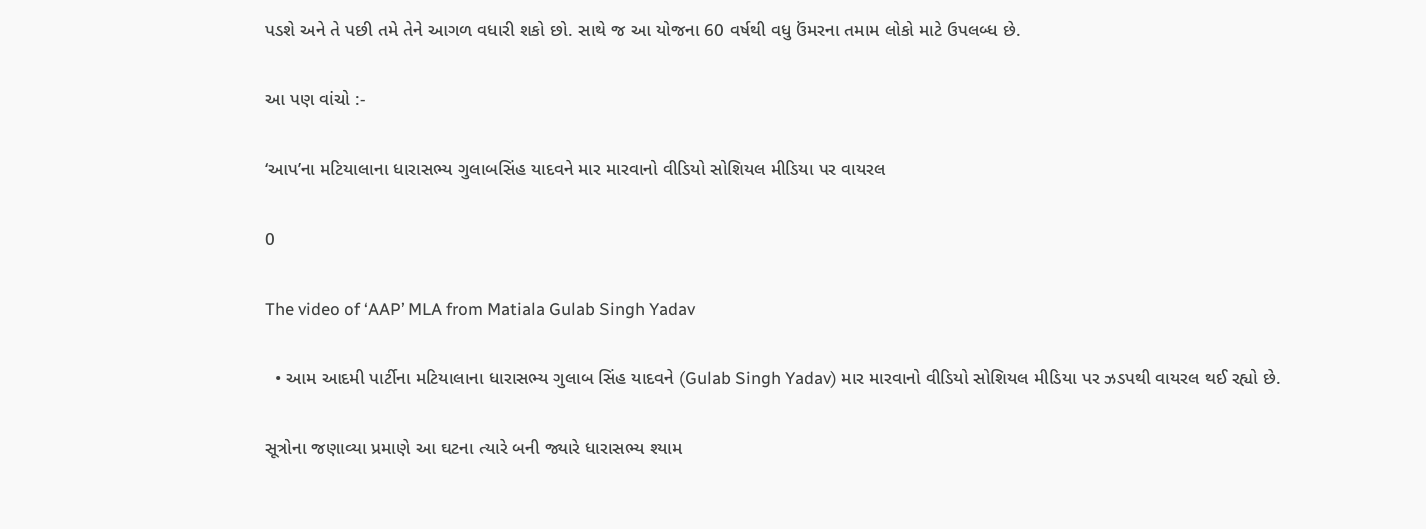પડશે અને તે પછી તમે તેને આગળ વધારી શકો છો. સાથે જ આ યોજના 60 વર્ષથી વધુ ઉંમરના તમામ લોકો માટે ઉપલબ્ધ છે.

આ પણ વાંચો :-

‘આપ’ના મટિયાલાના ધારાસભ્ય ગુલાબસિંહ યાદવને માર મારવાનો વીડિયો સોશિયલ મીડિયા પર વાયરલ

0

The video of ‘AAP’ MLA from Matiala Gulab Singh Yadav

  • આમ આદમી પાર્ટીના મટિયાલાના ધારાસભ્ય ગુલાબ સિંહ યાદવને (Gulab Singh Yadav) માર મારવાનો વીડિયો સોશિયલ મીડિયા પર ઝડપથી વાયરલ થઈ રહ્યો છે.

સૂત્રોના જણાવ્યા પ્રમાણે આ ઘટના ત્યારે બની જ્યારે ધારાસભ્ય શ્યામ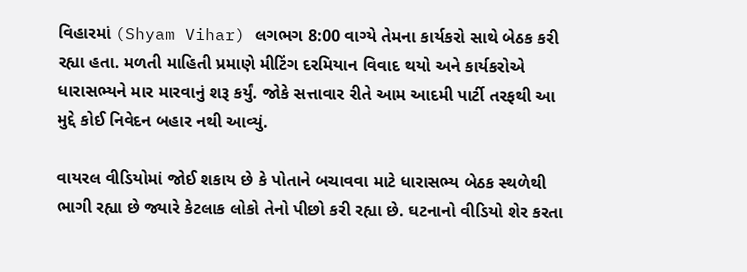વિહારમાં (Shyam Vihar) લગભગ 8:00 વાગ્યે તેમના કાર્યકરો સાથે બેઠક કરી રહ્યા હતા. મળતી માહિતી પ્રમાણે મીટિંગ દરમિયાન વિવાદ થયો અને કાર્યકરોએ ધારાસભ્યને માર મારવાનું શરૂ કર્યું. જોકે સત્તાવાર રીતે આમ આદમી પાર્ટી તરફથી આ મુદ્દે કોઈ નિવેદન બહાર નથી આવ્યું.

વાયરલ વીડિયોમાં જોઈ શકાય છે કે પોતાને બચાવવા માટે ધારાસભ્ય બેઠક સ્થળેથી ભાગી રહ્યા છે જ્યારે કેટલાક લોકો તેનો પીછો કરી રહ્યા છે. ઘટનાનો વીડિયો શેર કરતા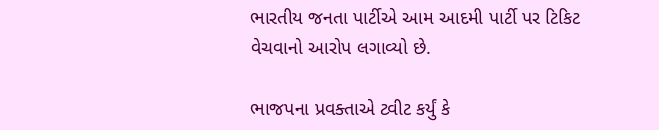ભારતીય જનતા પાર્ટીએ આમ આદમી પાર્ટી પર ટિકિટ વેચવાનો આરોપ લગાવ્યો છે.

ભાજપના પ્રવક્તાએ ટ્વીટ કર્યું કે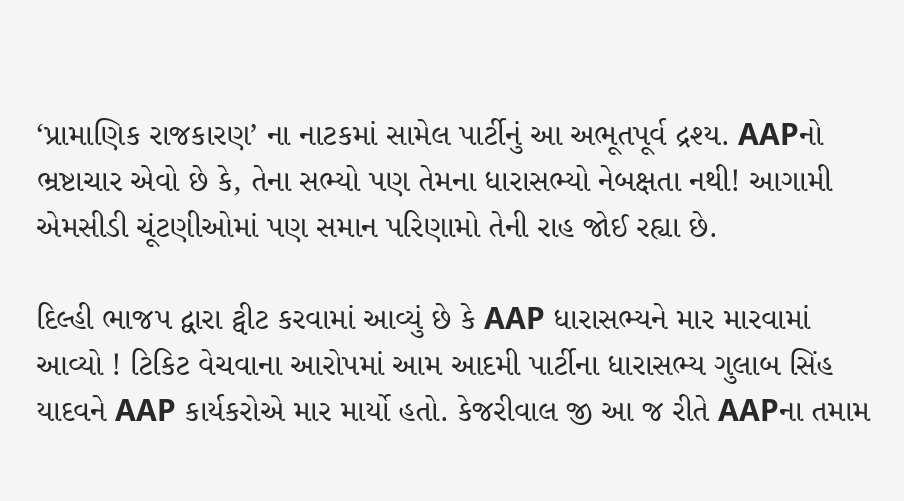‘પ્રામાણિક રાજકારણ’ ના નાટકમાં સામેલ પાર્ટીનું આ અભૂતપૂર્વ દ્રશ્ય. AAPનો ભ્રષ્ટાચાર એવો છે કે, તેના સભ્યો પણ તેમના ધારાસભ્યો નેબક્ષતા નથી! આગામી એમસીડી ચૂંટણીઓમાં પણ સમાન પરિણામો તેની રાહ જોઈ રહ્યા છે.

દિલ્હી ભાજપ દ્વારા ટ્વીટ કરવામાં આવ્યું છે કે AAP ધારાસભ્યને માર મારવામાં આવ્યો ! ટિકિટ વેચવાના આરોપમાં આમ આદમી પાર્ટીના ધારાસભ્ય ગુલાબ સિંહ યાદવને AAP કાર્યકરોએ માર માર્યો હતો. કેજરીવાલ જી આ જ રીતે AAPના તમામ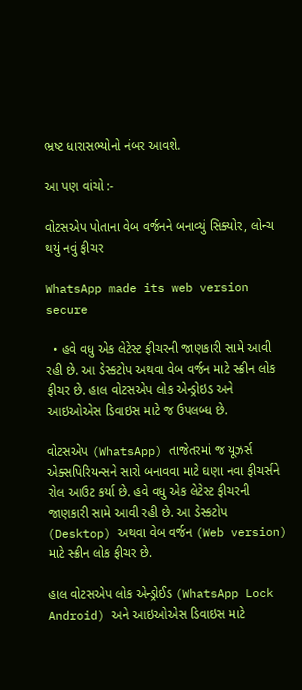ભ્રષ્ટ ધારાસભ્યોનો નંબર આવશે.

આ પણ વાંચો :-

વોટસએપ પોતાના વેબ વર્જનને બનાવ્યું સિક્યોર, લોન્ચ થયું નવું ફીચર

WhatsApp made its web version secure

  • હવે વધુ એક લેટેસ્ટ ફીચરની જાણકારી સામે આવી રહી છે. આ ડેસ્કટોપ અથવા વેબ વર્જન માટે સ્ક્રીન લોક ફીચર છે. હાલ વોટસએપ લોક એન્ડ્રોઇડ અને આઇઓએસ ડિવાઇસ માટે જ ઉપલબ્ધ છે.

વોટસએપ (WhatsApp) તાજેતરમાં જ યૂઝર્સ એક્સપિરિયન્સને સારો બનાવવા માટે ઘણા નવા ફીચર્સને રોલ આઉટ કર્યા છે. હવે વધુ એક લેટેસ્ટ ફીચરની જાણકારી સામે આવી રહી છે. આ ડેસ્કટોપ (Desktop) અથવા વેબ વર્જન (Web version) માટે સ્ક્રીન લોક ફીચર છે.

હાલ વોટસએપ લોક એન્ડ્રોઈડ (WhatsApp Lock Android) અને આઇઓએસ ડિવાઇસ માટે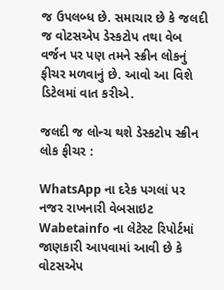જ ઉપલબ્ધ છે. સમાચાર છે કે જલદી જ વોટસએપ ડેસ્કટોપ તથા વેબ વર્જન પર પણ તમને સ્ક્રીન લોકનું ફીચર મળવાનું છે. આવો આ વિશે ડિટેલમાં વાત કરીએ.

જલદી જ લોન્ચ થશે ડેસ્કટોપ સ્ક્રીન લોક ફીચર :

WhatsApp ના દરેક પગલાં પર નજર રાખનારી વેબસાઇટ Wabetainfo ના લેટેસ્ટ રિપોર્ટમાં જાણકારી આપવામાં આવી છે કે વોટસએપ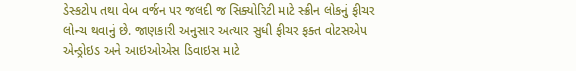ડેસ્કટોપ તથા વેબ વર્જન પર જલદી જ સિક્યોરિટી માટે સ્ક્રીન લોકનું ફીચર લોન્ચ થવાનું છે. જાણકારી અનુસાર અત્યાર સુધી ફીચર ફક્ત વોટસએપ એન્ડ્રોઇડ અને આઇઓએસ ડિવાઇસ માટે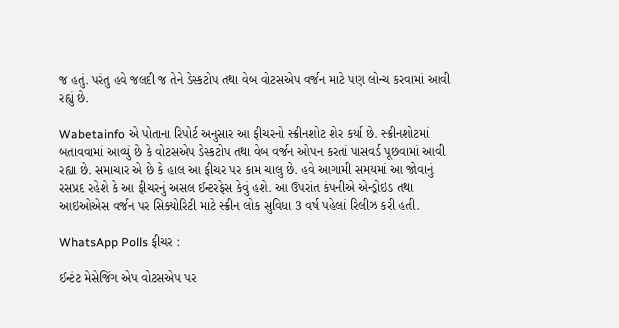જ હતું. પરંતુ હવે જલદી જ તેને ડેસ્કટોપ તથા વેબ વોટસએપ વર્જન માટે પણ લોન્ચ કરવામાં આવી રહ્યું છે.

Wabetainfo એ પોતાના રિપોર્ટ અનુસાર આ ફીચરનો સ્ક્રીનશોટ શેર કર્યા છે. સ્ક્રીનશોટમાં બતાવવામાં આવ્યું છે કે વોટસએપ ડેસ્કટોપ તથા વેબ વર્જન ઓપન કરતાં પાસવર્ડ પૂછવામાં આવી રહ્યા છે. સમાચાર એ છે કે હાલ આ ફીચર પર કામ ચાલુ છે. હવે આગામી સમયમાં આ જોવાનું રસપ્રદ રહેશે કે આ ફીચરનું અસલ ઈન્ટરફેસ કેવું હશે. આ ઉપરાંત કંપનીએ એન્ડ્રોઇડ તથા આઇઓએસ વર્જન પર સિક્યોરિટી માટે સ્ક્રીન લોક સુવિધા 3 વર્ષ પહેલાં રિલીઝ કરી હતી.

WhatsApp Polls ફીચર :

ઈન્ટંટ મેસેજિંગ એપ વોટસએપ પર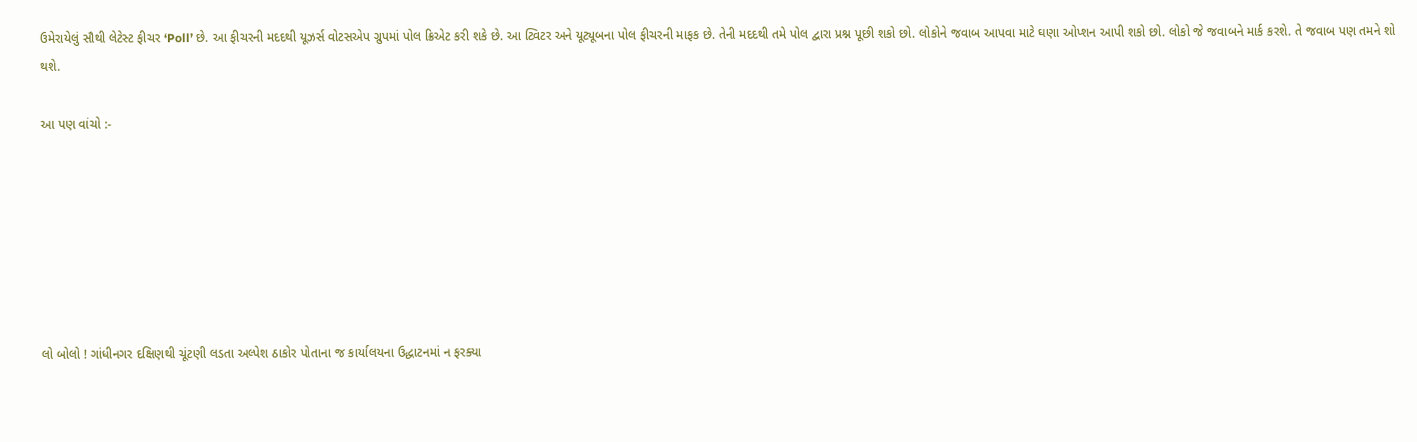ઉમેરાયેલું સૌથી લેટેસ્ટ ફીચર ‘Poll’ છે. આ ફીચરની મદદથી યૂઝર્સ વોટસએપ ગ્રુપમાં પોલ ક્રિએટ કરી શકે છે. આ ટ્વિટર અને યૂટ્યૂબના પોલ ફીચરની માફક છે. તેની મદદથી તમે પોલ દ્વારા પ્રશ્ન પૂછી શકો છો. લોકોને જવાબ આપવા માટે ઘણા ઓપ્શન આપી શકો છો. લોકો જે જવાબને માર્ક કરશે. તે જવાબ પણ તમને શો થશે.

આ પણ વાંચો :-







લો બોલો ! ગાંધીનગર દક્ષિણથી ચૂંટણી લડતા અલ્પેશ ઠાકોર પોતાના જ કાર્યાલયના ઉદ્ધાટનમાં ન ફરક્યા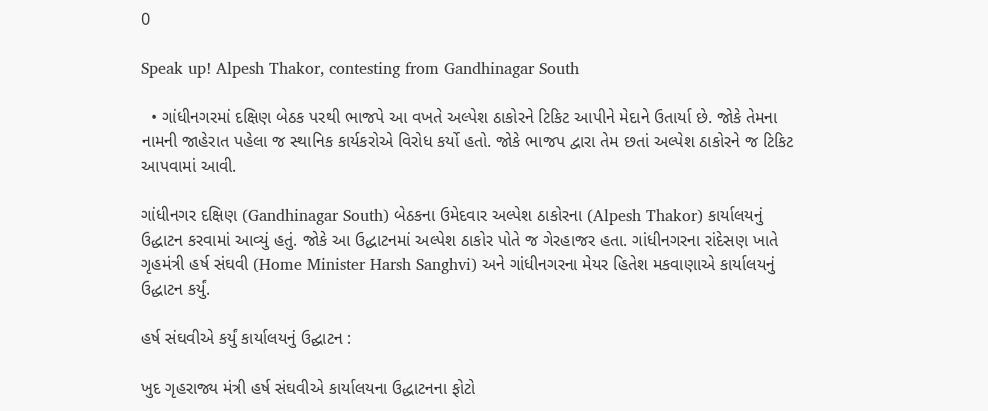0

Speak up! Alpesh Thakor, contesting from Gandhinagar South

  • ગાંધીનગરમાં દક્ષિણ બેઠક પરથી ભાજપે આ વખતે અલ્પેશ ઠાકોરને ટિકિટ આપીને મેદાને ઉતાર્યા છે. જોકે તેમના નામની જાહેરાત પહેલા જ સ્થાનિક કાર્યકરોએ વિરોધ કર્યો હતો. જોકે ભાજપ દ્વારા તેમ છતાં અલ્પેશ ઠાકોરને જ ટિકિટ આપવામાં આવી.

ગાંધીનગર દક્ષિણ (Gandhinagar South) બેઠકના ઉમેદવાર અલ્પેશ ઠાકોરના (Alpesh Thakor) કાર્યાલયનું ઉદ્ધાટન કરવામાં આવ્યું હતું. જોકે આ ઉદ્ધાટનમાં અલ્પેશ ઠાકોર પોતે જ ગેરહાજર હતા. ગાંધીનગરના રાંદેસણ ખાતે ગૃહમંત્રી હર્ષ સંઘવી (Home Minister Harsh Sanghvi) અને ગાંધીનગરના મેયર હિતેશ મકવાણાએ કાર્યાલયનું ઉદ્ધાટન કર્યું.

હર્ષ સંઘવીએ કર્યું કાર્યાલયનું ઉદ્ઘાટન :

ખુદ ગૃહરાજ્ય મંત્રી હર્ષ સંઘવીએ કાર્યાલયના ઉદ્ધાટનના ફોટો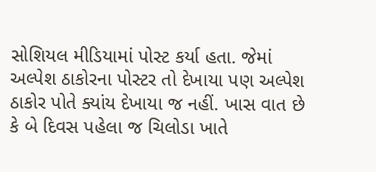સોશિયલ મીડિયામાં પોસ્ટ કર્યા હતા. જેમાં અલ્પેશ ઠાકોરના પોસ્ટર તો દેખાયા પણ અલ્પેશ ઠાકોર પોતે ક્યાંય દેખાયા જ નહીં. ખાસ વાત છે કે બે દિવસ પહેલા જ ચિલોડા ખાતે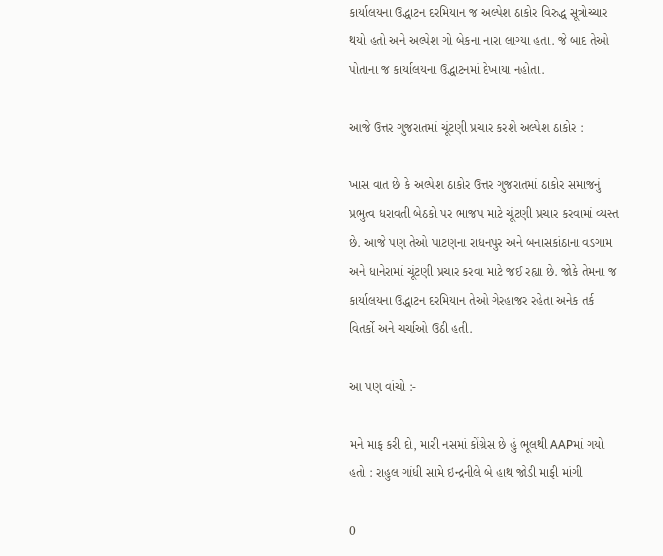કાર્યાલયના ઉદ્ધાટન દરમિયાન જ અલ્પેશ ઠાકોર વિરુદ્ધ સૂત્રોચ્ચાર થયો હતો અને અલ્પેશ ગો બેકના નારા લાગ્યા હતા. જે બાદ તેઓ પોતાના જ કાર્યાલયના ઉદ્ધાટનમાં દેખાયા નહોતા.

આજે ઉત્તર ગુજરાતમાં ચૂંટણી પ્રચાર કરશે અલ્પેશ ઠાકોર :

ખાસ વાત છે કે અલ્પેશ ઠાકોર ઉત્તર ગુજરાતમાં ઠાકોર સમાજનું પ્રભુત્વ ધરાવતી બેઠકો પર ભાજપ માટે ચૂંટણી પ્રચાર કરવામાં વ્યસ્ત છે. આજે પણ તેઓ પાટણના રાધનપુર અને બનાસકાંઠાના વડગામ અને ધાનેરામાં ચૂંટણી પ્રચાર કરવા માટે જઈ રહ્યા છે. જોકે તેમના જ કાર્યાલયના ઉદ્ધાટન દરમિયાન તેઓ ગેરહાજર રહેતા અનેક તર્ક વિતર્કો અને ચર્ચાઓ ઉઠી હતી.

આ પણ વાંચો :-

મને માફ કરી દો, મારી નસમાં કોંગ્રેસ છે હું ભૂલથી AAPમાં ગયો હતો : રાહુલ ગાંધી સામે ઇન્દ્રનીલે બે હાથ જોડી માફી માંગી

0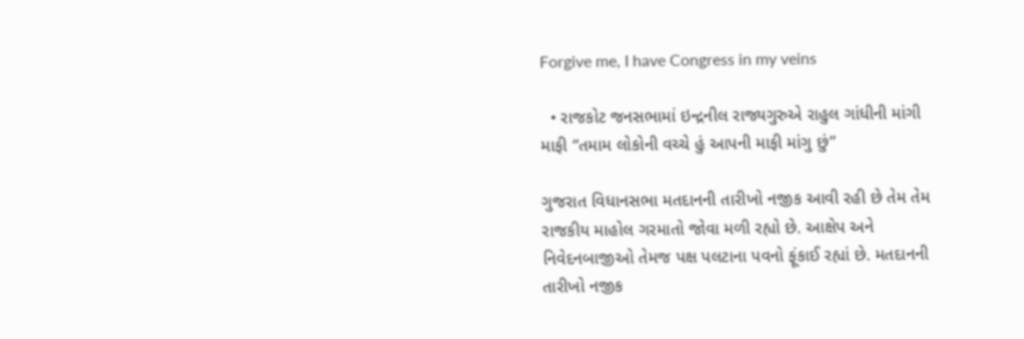Forgive me, I have Congress in my veins

  • રાજકોટ જનસભામાં ઇન્દ્રનીલ રાજ્યગુરુએ રાહુલ ગાંધીની માંગી માફી “તમામ લોકોની વચ્ચે હું આપની માફી માંગુ છું”

ગુજરાત વિધાનસભા મતદાનની તારીખો નજીક આવી રહી છે તેમ તેમ રાજકીય માહોલ ગરમાતો જોવા મળી રહ્યો છે. આક્ષેપ અને નિવેદનબાજીઓ તેમજ પક્ષ પલટાના પવનો ફૂંકાઈ રહ્યાં છે. મતદાનની તારીખો નજીક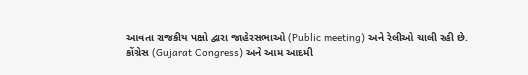આવતા રાજકીય પક્ષો દ્વારા જાહેરસભાઓ (Public meeting) અને રેલીઓ ચાલી રહી છે. કોંગ્રેસ (Gujarat Congress) અને આમ આદમી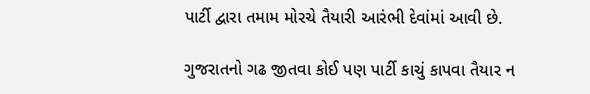પાર્ટી દ્વારા તમામ મોરચે તૈયારી આરંભી દેવાંમાં આવી છે.

ગુજરાતનો ગઢ જીતવા કોઈ પણ પાર્ટી કાચું કાપવા તૈયાર ન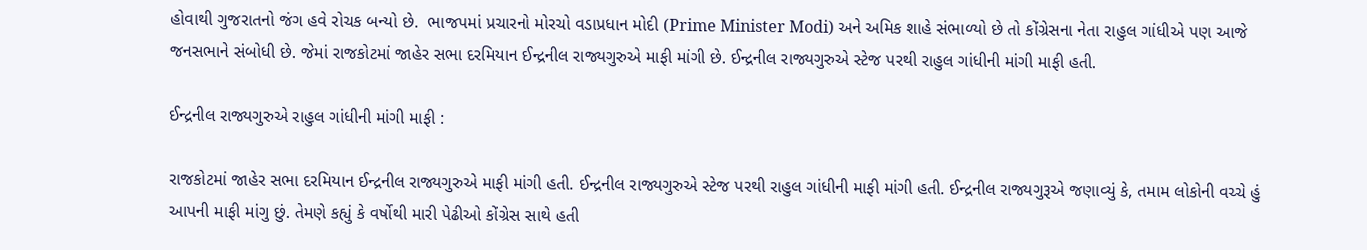હોવાથી ગુજરાતનો જંગ હવે રોચક બન્યો છે.  ભાજપમાં પ્રચારનો મોરચો વડાપ્રધાન મોદી (Prime Minister Modi) અને અમિક શાહે સંભાળ્યો છે તો કોંગ્રેસના નેતા રાહુલ ગાંધીએ પણ આજે જનસભાને સંબોધી છે. જેમાં રાજકોટમાં જાહેર સભા દરમિયાન ઈન્દ્રનીલ રાજ્યગુરુએ માફી માંગી છે. ઈન્દ્રનીલ રાજ્યગુરુએ સ્ટેજ પરથી રાહુલ ગાંધીની માંગી માફી હતી.

ઈન્દ્રનીલ રાજ્યગુરુએ રાહુલ ગાંધીની માંગી માફી :

રાજકોટમાં જાહેર સભા દરમિયાન ઈન્દ્રનીલ રાજ્યગુરુએ માફી માંગી હતી. ઈન્દ્રનીલ રાજ્યગુરુએ સ્ટેજ પરથી રાહુલ ગાંધીની માફી માંગી હતી. ઈન્દ્રનીલ રાજ્યગુરૂએ જણાવ્યું કે, તમામ લોકોની વચ્ચે હું આપની માફી માંગુ છું. તેમણે કહ્યું કે વર્ષોથી મારી પેઢીઓ કોંગ્રેસ સાથે હતી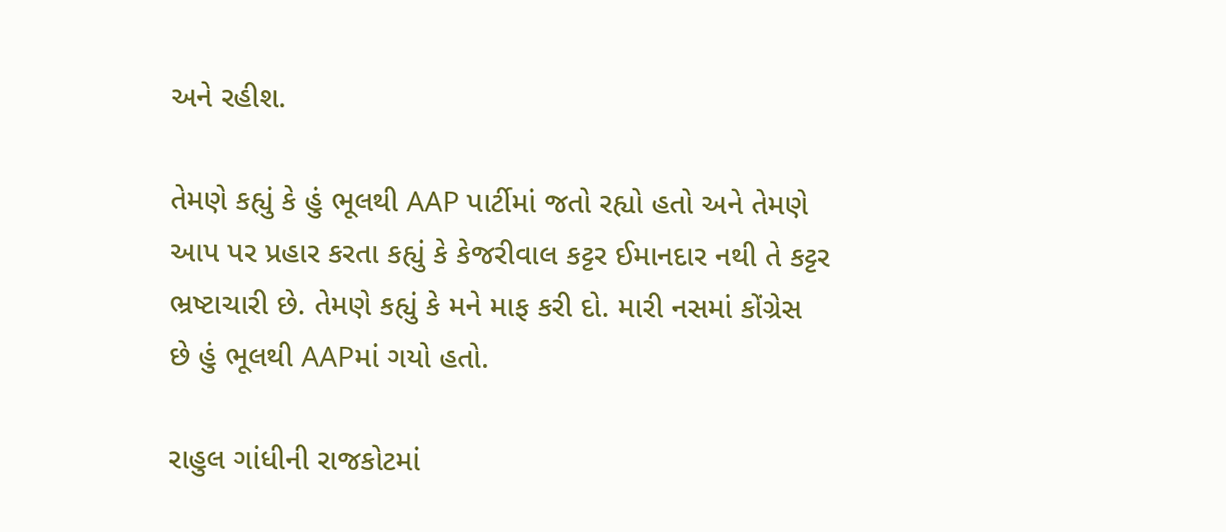અને રહીશ.

તેમણે કહ્યું કે હું ભૂલથી AAP પાર્ટીમાં જતો રહ્યો હતો અને તેમણે આપ પર પ્રહાર કરતા કહ્યું કે કેજરીવાલ કટ્ટર ઈમાનદાર નથી તે કટ્ટર ભ્રષ્ટાચારી છે. તેમણે કહ્યું કે મને માફ કરી દો. મારી નસમાં કોંગ્રેસ છે હું ભૂલથી AAPમાં ગયો હતો.

રાહુલ ગાંધીની રાજકોટમાં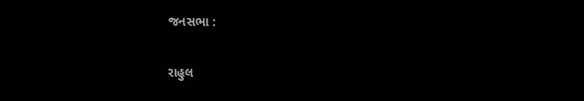જનસભા :

રાહુલ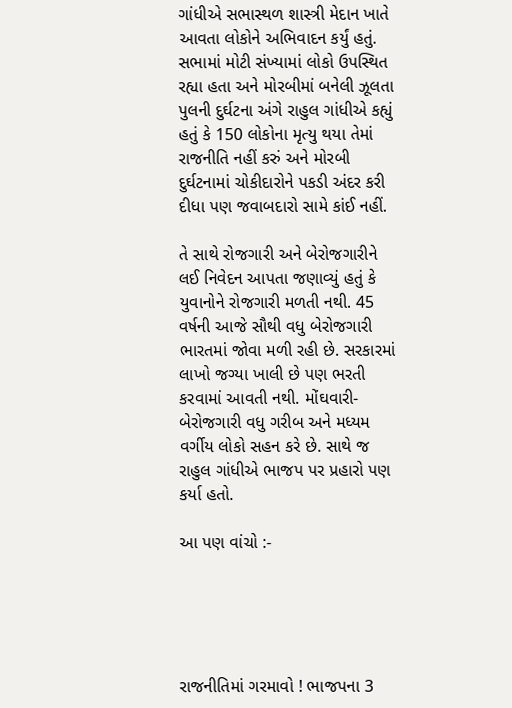ગાંધીએ સભાસ્થળ શાસ્ત્રી મેદાન ખાતે આવતા લોકોને અભિવાદન કર્યું હતું. સભામાં મોટી સંખ્યામાં લોકો ઉપસ્થિત રહ્યા હતા અને મોરબીમાં બનેલી ઝૂલતા પુલની દુર્ઘટના અંગે રાહુલ ગાંધીએ કહ્યું હતું કે 150 લોકોના મૃત્યુ થયા તેમાં રાજનીતિ નહીં કરું અને મોરબી દુર્ઘટનામાં ચોકીદારોને પકડી અંદર કરી દીધા પણ જવાબદારો સામે કાંઈ નહીં.

તે સાથે રોજગારી અને બેરોજગારીને લઈ નિવેદન આપતા જણાવ્યું હતું કે યુવાનોને રોજગારી મળતી નથી. 45 વર્ષની આજે સૌથી વધુ બેરોજગારી ભારતમાં જોવા મળી રહી છે. સરકારમાં લાખો જગ્યા ખાલી છે પણ ભરતી કરવામાં આવતી નથી. મોંઘવારી-બેરોજગારી વધુ ગરીબ અને મધ્યમ વર્ગીય લોકો સહન કરે છે. સાથે જ રાહુલ ગાંધીએ ભાજપ પર પ્રહારો પણ કર્યા હતો.

આ પણ વાંચો :-





રાજનીતિમાં ગરમાવો ! ભાજપના 3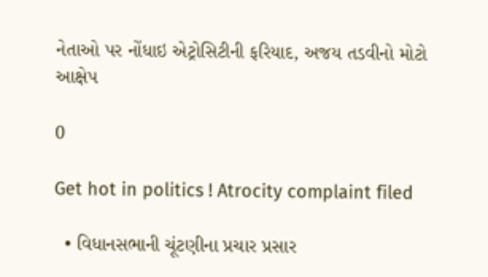નેતાઓ પર નોંધાઇ એટ્રોસિટીની ફરિયાદ, અજય તડવીનો મોટો આક્ષેપ

0

Get hot in politics ! Atrocity complaint filed

  • વિધાનસભાની ચૂંટણીના પ્રચાર પ્રસાર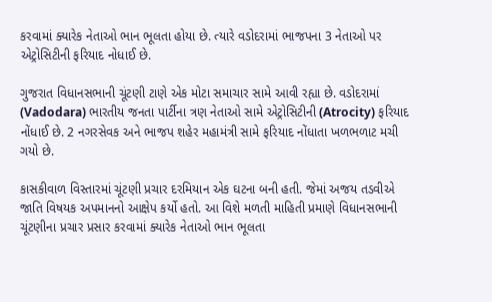કરવામાં ક્યારેક નેતાઓ ભાન ભૂલતા હોયા છે. ત્યારે વડોદરામાં ભાજપના 3 નેતાઓ પર એટ્રોસિટીની ફરિયાદ નોધાઈ છે.

ગુજરાત વિધાનસભાની ચૂંટણી ટાણે એક મોટા સમાચાર સામે આવી રહ્યા છે. વડોદરામાં (Vadodara) ભારતીય જનતા પાર્ટીના ત્રણ નેતાઓ સામે એટ્રોસિટીની (Atrocity) ફરિયાદ નોંધાઈ છે. 2 નગરસેવક અને ભાજપ શહેર મહામંત્રી સામે ફરિયાદ નોંધાતા ખળભળાટ મચી ગયો છે.

કાસકીવાળ વિસ્તારમાં ચૂંટણી પ્રચાર દરમિયાન એક ઘટના બની હતી. જેમાં અજય તડવીએ જાતિ વિષયક અપમાનનો આક્ષેપ કર્યો હતો. આ વિશે મળતી માહિતી પ્રમાણે વિધાનસભાની ચૂંટણીના પ્રચાર પ્રસાર કરવામાં ક્યારેક નેતાઓ ભાન ભૂલતા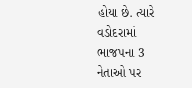હોયા છે. ત્યારે વડોદરામાં ભાજપના 3 નેતાઓ પર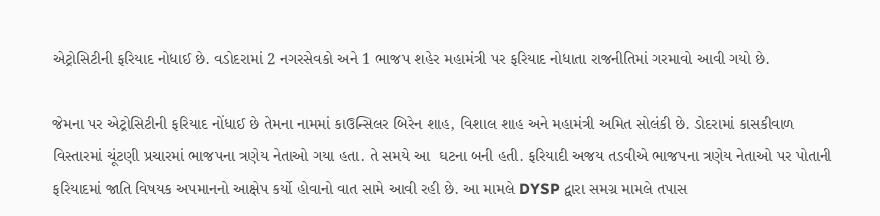એટ્રોસિટીની ફરિયાદ નોધાઈ છે. વડોદરામાં 2 નગરસેવકો અને 1 ભાજપ શહેર મહામંત્રી પર ફરિયાદ નોધાતા રાજનીતિમાં ગરમાવો આવી ગયો છે.

જેમના પર એટ્રોસિટીની ફરિયાદ નોંધાઈ છે તેમના નામમાં કાઉન્સિલર બિરેન શાહ, વિશાલ શાહ અને મહામંત્રી અમિત સોલંકી છે. ડોદરામાં કાસકીવાળ વિસ્તારમાં ચૂંટણી પ્રચારમાં ભાજપના ત્રણેય નેતાઓ ગયા હતા. તે સમયે આ  ઘટના બની હતી. ફરિયાદી અજય તડવીએ ભાજપના ત્રણેય નેતાઓ પર પોતાની ફરિયાદમાં જાતિ વિષયક અપમાનનો આક્ષેપ કર્યો હોવાનો વાત સામે આવી રહી છે. આ મામલે DYSP દ્વારા સમગ્ર મામલે તપાસ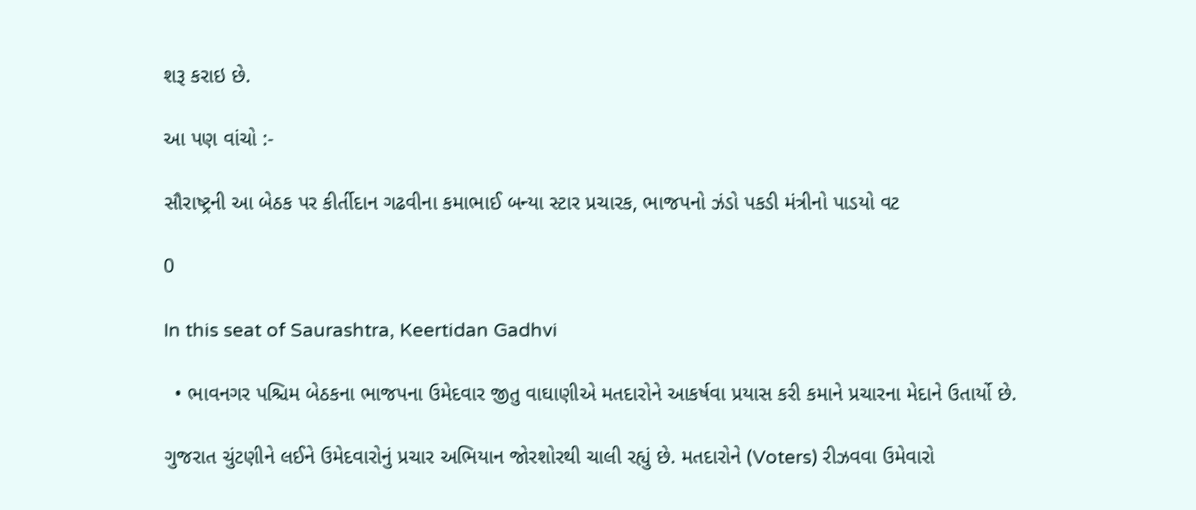શરૂ કરાઇ છે.

આ પણ વાંચો :-

સૌરાષ્ટ્રની આ બેઠક પર કીર્તીદાન ગઢવીના કમાભાઈ બન્યા સ્ટાર પ્રચારક, ભાજપનો ઝંડો પકડી મંત્રીનો પાડયો વટ

0

In this seat of Saurashtra, Keertidan Gadhvi

  • ભાવનગર પશ્ચિમ બેઠકના ભાજપના ઉમેદવાર જીતુ વાઘાણીએ મતદારોને આકર્ષવા પ્રયાસ કરી કમાને પ્રચારના મેદાને ઉતાર્યો છે.

ગુજરાત ચુંટણીને લઈને ઉમેદવારોનું પ્રચાર અભિયાન જોરશોરથી ચાલી રહ્યું છે. મતદારોને (Voters) રીઝવવા ઉમેવારો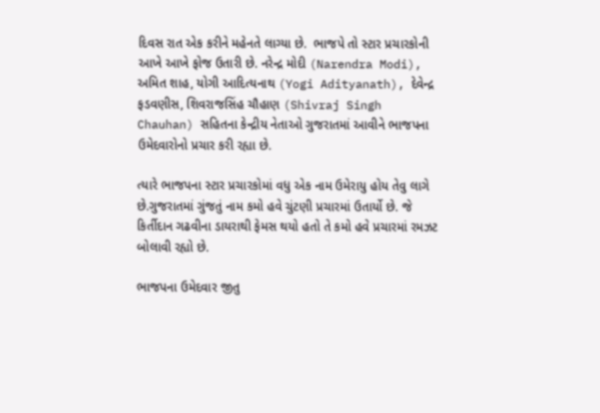દિવસ રાત એક કરીને મહેનતે લાગ્યા છે.  ભાજપે તો સ્ટાર પ્રચારકોની આખે આખે ફોજ ઉતારી છે. નરેન્દ્ર મોદી (Narendra Modi), અમિત શાહ, યોગી આદિત્યનાથ (Yogi Adityanath), દેવેન્દ્ર ફડવણીસ, શિવરાજસિંહ ચૌહાણ (Shivraj Singh Chauhan) સહિતના કેન્દ્રીય નેતાઓ ગુજરાતમાં આવીને ભાજપના ઉમેદવારોનો પ્રચાર કરી રહ્યા છે.

ત્યારે ભાજપના સ્ટાર પ્રચારકોમાં વધુ એક નામ ઉમેરાયુ હોય તેવુ લાગે છે.ગુજરાતમાં ગુંજતું નામ કમો હવે ચુંટણી પ્રચારમાં ઉતાર્યો છે. જે કિર્તીદાન ગઢવીના ડાયરાથી ફેમસ થયો હતો તે કમો હવે પ્રચારમાં રમઝટ બોલાવી રહ્યો છે.

ભાજપના ઉમેદવાર જીતુ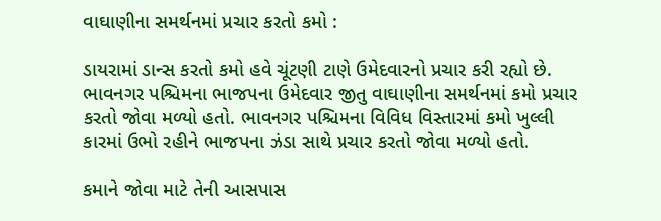વાઘાણીના સમર્થનમાં પ્રચાર કરતો કમો :

ડાયરામાં ડાન્સ કરતો કમો હવે ચૂંટણી ટાણે ઉમેદવારનો પ્રચાર કરી રહ્યો છે. ભાવનગર પશ્ચિમના ભાજપના ઉમેદવાર જીતુ વાઘાણીના સમર્થનમાં કમો પ્રચાર કરતો જોવા મળ્યો હતો. ભાવનગર પશ્ચિમના વિવિધ વિસ્તારમાં કમો ખુલ્લી કારમાં ઉભો રહીને ભાજપના ઝંડા સાથે પ્રચાર કરતો જોવા મળ્યો હતો.

કમાને જોવા માટે તેની આસપાસ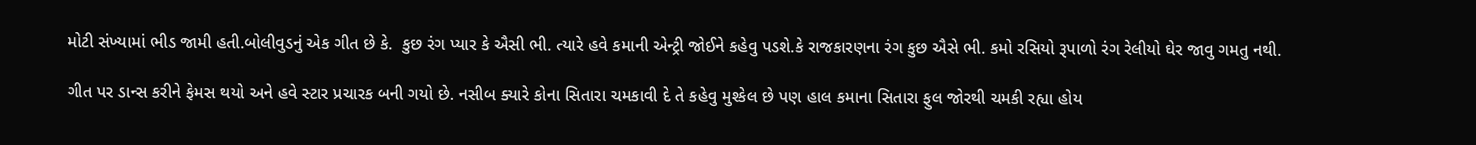મોટી સંખ્યામાં ભીડ જામી હતી.બોલીવુડનું એક ગીત છે કે.  કુછ રંગ પ્યાર કે ઐસી ભી. ત્યારે હવે કમાની એન્ટ્રી જોઈને કહેવુ પડશે.કે રાજકારણના રંગ કુછ ઐસે ભી. કમો રસિયો રૂપાળો રંગ રેલીયો ઘેર જાવુ ગમતુ નથી.

ગીત પર ડાન્સ કરીને ફેમસ થયો અને હવે સ્ટાર પ્રચારક બની ગયો છે. નસીબ ક્યારે કોના સિતારા ચમકાવી દે તે કહેવુ મુશ્કેલ છે પણ હાલ કમાના સિતારા ફુલ જોરથી ચમકી રહ્યા હોય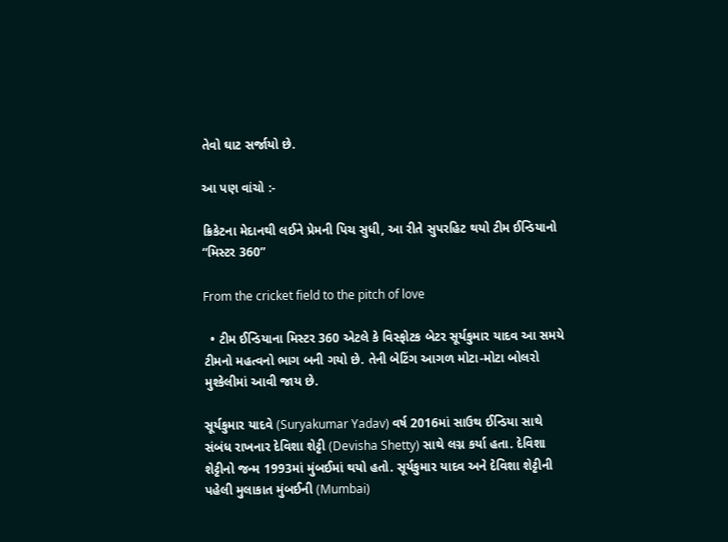તેવો ઘાટ સર્જાયો છે.

આ પણ વાંચો :-

ક્રિકેટના મેદાનથી લઈને પ્રેમની પિચ સુધી, આ રીતે સુપરહિટ થયો ટીમ ઈન્ડિયાનો “મિસ્ટર 360”

From the cricket field to the pitch of love

  • ટીમ ઈન્ડિયાના મિસ્ટર 360 એટલે કે વિસ્ફોટક બેટર સૂર્યકુમાર યાદવ આ સમયે ટીમનો મહત્વનો ભાગ બની ગયો છે. તેની બેટિંગ આગળ મોટા-મોટા બોલરો મુશ્કેલીમાં આવી જાય છે.

સૂર્યકુમાર યાદવે (Suryakumar Yadav) વર્ષ 2016માં સાઉથ ઈન્ડિયા સાથે સંબંધ રાખનાર દેવિશા શેટ્ટી (Devisha Shetty) સાથે લગ્ન કર્યા હતા. દેવિશા શેટ્ટીનો જન્મ 1993માં મુંબઈમાં થયો હતો. સૂર્યકુમાર યાદવ અને દેવિશા શેટ્ટીની પહેલી મુલાકાત મુંબઈની (Mumbai)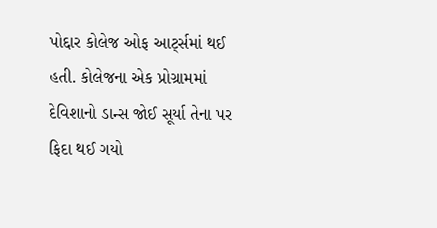પોદ્દાર કોલેજ ઓફ આર્ટ્સમાં થઈ હતી. કોલેજના એક પ્રોગ્રામમાં દેવિશાનો ડાન્સ જોઈ સૂર્યા તેના પર ફિદા થઈ ગયો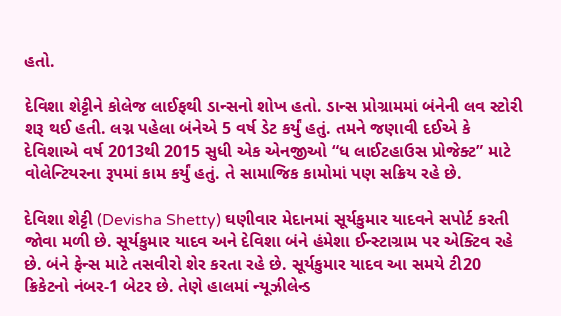હતો.

દેવિશા શેટ્ટીને કોલેજ લાઈફથી ડાન્સનો શોખ હતો. ડાન્સ પ્રોગ્રામમાં બંનેની લવ સ્ટોરી શરૂ થઈ હતી. લગ્ન પહેલા બંનેએ 5 વર્ષ ડેટ કર્યું હતું. તમને જણાવી દઈએ કે દેવિશાએ વર્ષ 2013થી 2015 સુધી એક એનજીઓ “ધ લાઈટહાઉસ પ્રોજેક્ટ” માટે વોલેન્ટિયરના રૂપમાં કામ કર્યું હતું. તે સામાજિક કામોમાં પણ સક્રિય રહે છે.

દેવિશા શેટ્ટી (Devisha Shetty) ઘણીવાર મેદાનમાં સૂર્યકુમાર યાદવને સપોર્ટ કરતી જોવા મળી છે. સૂર્યકુમાર યાદવ અને દેવિશા બંને હંમેશા ઈન્સ્ટાગ્રામ પર એક્ટિવ રહે છે. બંને ફેન્સ માટે તસવીરો શેર કરતા રહે છે. સૂર્યકુમાર યાદવ આ સમયે ટી20 ક્રિકેટનો નંબર-1 બેટર છે. તેણે હાલમાં ન્યૂઝીલેન્ડ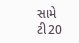સામે ટી20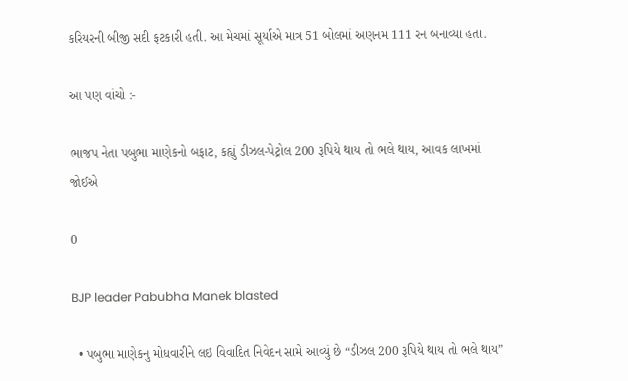કરિયરની બીજી સદી ફટકારી હતી. આ મેચમાં સૂર્યાએ માત્ર 51 બોલમાં અણનમ 111 રન બનાવ્યા હતા.

આ પણ વાંચો :-

ભાજપ નેતા પબુભા માણેકનો બફાટ, કહ્યું ડીઝલ-પેટ્રોલ 200 રૂપિયે થાય તો ભલે થાય, આવક લાખમાં જોઈએ

0

BJP leader Pabubha Manek blasted

  • પબુભા માણેકનુ મોધવારીને લઇ વિવાદિત નિવેદન સામે આવ્યું છે “ડીઝલ 200 રૂપિયે થાય તો ભલે થાય”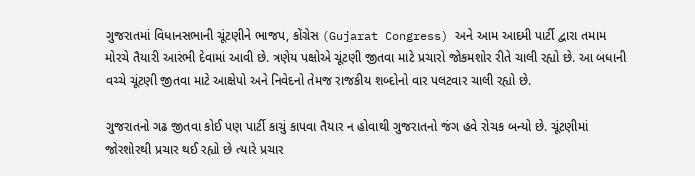ગુજરાતમાં વિધાનસભાની ચૂંટણીને ભાજપ, કોંગ્રેસ (Gujarat Congress) અને આમ આદમી પાર્ટી દ્વારા તમામ મોરચે તૈયારી આરંભી દેવામાં આવી છે. ત્રણેય પક્ષોએ ચૂંટણી જીતવા માટે પ્રચારો જોકમશોર રીતે ચાલી રહ્યો છે. આ બધાની વચ્ચે ચૂંટણી જીતવા માટે આક્ષેપો અને નિવેદનો તેમજ રાજકીય શબ્દોનો વાર પલટવાર ચાલી રહ્યો છે.

ગુજરાતનો ગઢ જીતવા કોઈ પણ પાર્ટી કાચું કાપવા તૈયાર ન હોવાથી ગુજરાતનો જંગ હવે રોચક બન્યો છે. ચૂંટણીમાં જોરશોરથી પ્રચાર થઈ રહ્યો છે ત્યારે પ્રચાર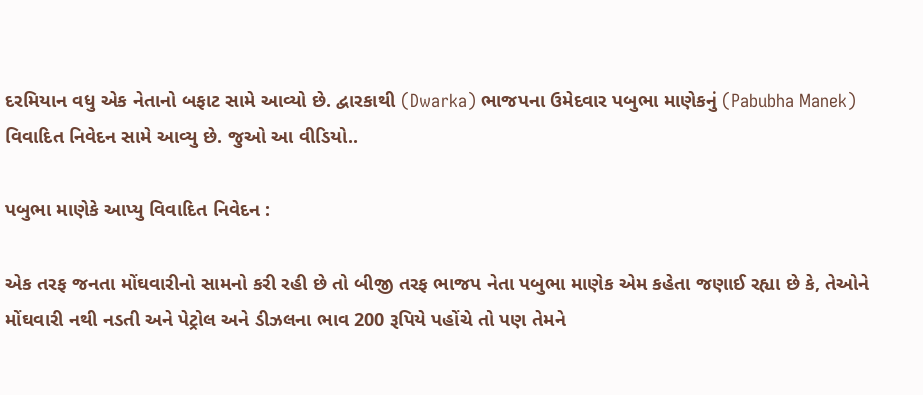દરમિયાન વધુ એક નેતાનો બફાટ સામે આવ્યો છે. દ્વારકાથી (Dwarka) ભાજપના ઉમેદવાર પબુભા માણેકનું (Pabubha Manek) વિવાદિત નિવેદન સામે આવ્યુ છે. જુઓ આ વીડિયો..

પબુભા માણેકે આપ્યુ વિવાદિત નિવેદન :

એક તરફ જનતા મોંઘવારીનો સામનો કરી રહી છે તો બીજી તરફ ભાજપ નેતા પબુભા માણેક એમ કહેતા જણાઈ રહ્યા છે કે, તેઓને મોંઘવારી નથી નડતી અને પેટ્રોલ અને ડીઝલના ભાવ 200 રૂપિયે પહોંચે તો પણ તેમને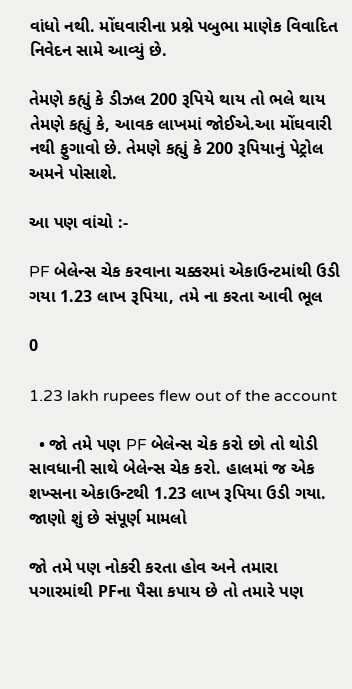વાંધો નથી. મોંઘવારીના પ્રશ્ને પબુભા માણેક વિવાદિત નિવેદન સામે આવ્યું છે.

તેમણે કહ્યું કે ડીઝલ 200 રૂપિયે થાય તો ભલે થાય તેમણે કહ્યું કે, આવક લાખમાં જોઈએ.આ મોંઘવારી નથી ફુગાવો છે. તેમણે કહ્યું કે 200 રૂપિયાનું પેટ્રોલ અમને પોસાશે.

આ પણ વાંચો :-

PF બેલેન્સ ચેક કરવાના ચક્કરમાં એકાઉન્ટમાંથી ઉડી ગયા 1.23 લાખ રૂપિયા, તમે ના કરતા આવી ભૂલ

0

1.23 lakh rupees flew out of the account

  • જો તમે પણ PF બેલેન્સ ચેક કરો છો તો થોડી સાવધાની સાથે બેલેન્સ ચેક કરો. હાલમાં જ એક શખ્સના એકાઉન્ટથી 1.23 લાખ રૂપિયા ઉડી ગયા. જાણો શું છે સંપૂર્ણ મામલો

જો તમે પણ નોકરી કરતા હોવ અને તમારા પગારમાંથી PFના પૈસા કપાય છે તો તમારે પણ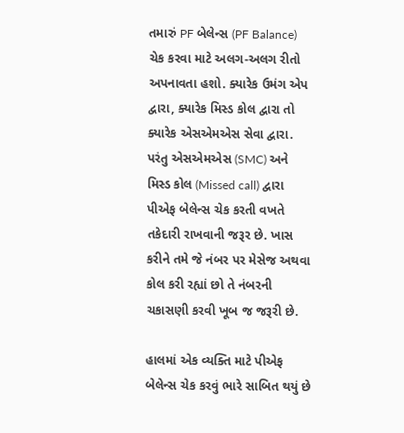તમારું PF બેલેન્સ (PF Balance) ચેક કરવા માટે અલગ-અલગ રીતો અપનાવતા હશો. ક્યારેક ઉમંગ એપ દ્વારા, ક્યારેક મિસ્ડ કોલ દ્વારા તો ક્યારેક એસએમએસ સેવા દ્વારા. પરંતુ એસએમએસ (SMC) અને મિસ્ડ કોલ (Missed call) દ્વારા પીએફ બેલેન્સ ચેક કરતી વખતે તકેદારી રાખવાની જરૂર છે. ખાસ કરીને તમે જે નંબર પર મેસેજ અથવા કોલ કરી રહ્યાં છો તે નંબરની ચકાસણી કરવી ખૂબ જ જરૂરી છે.

હાલમાં એક વ્યક્તિ માટે પીએફ બેલેન્સ ચેક કરવું ભારે સાબિત થયું છે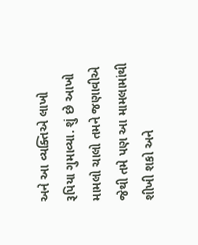અને આ વ્યક્તિએ લાખો રૂપિયા ગુમાવ્યા. શું છે આખો મામલો ચાલો તમને જણાવીએ જેથી તમે પણ આ મામલામાંથી શીખી શકો અને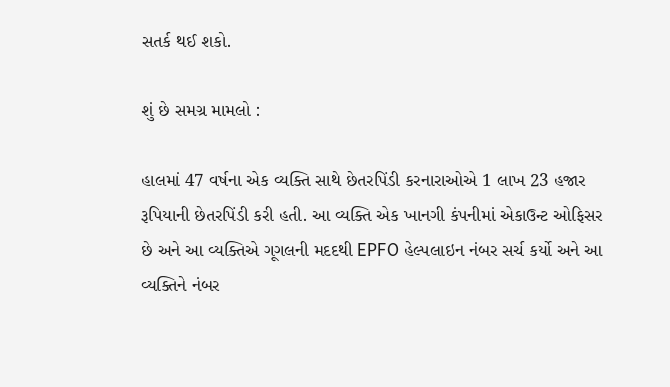સતર્ક થઈ શકો.

શું છે સમગ્ર મામલો :

હાલમાં 47 વર્ષના એક વ્યક્તિ સાથે છેતરપિંડી કરનારાઓએ 1 લાખ 23 હજાર રૂપિયાની છેતરપિંડી કરી હતી. આ વ્યક્તિ એક ખાનગી કંપનીમાં એકાઉન્ટ ઓફિસર છે અને આ વ્યક્તિએ ગૂગલની મદદથી EPFO હેલ્પલાઇન નંબર સર્ચ કર્યો અને આ વ્યક્તિને નંબર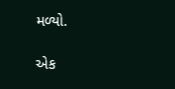મળ્યો.

એક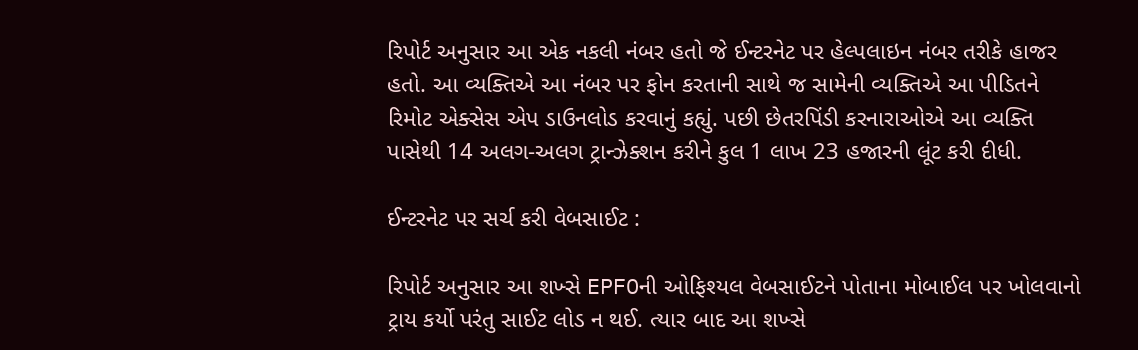રિપોર્ટ અનુસાર આ એક નકલી નંબર હતો જે ઈન્ટરનેટ પર હેલ્પલાઇન નંબર તરીકે હાજર હતો. આ વ્યક્તિએ આ નંબર પર ફોન કરતાની સાથે જ સામેની વ્યક્તિએ આ પીડિતને રિમોટ એક્સેસ એપ ડાઉનલોડ કરવાનું કહ્યું. પછી છેતરપિંડી કરનારાઓએ આ વ્યક્તિ પાસેથી 14 અલગ-અલગ ટ્રાન્ઝેક્શન કરીને કુલ 1 લાખ 23 હજારની લૂંટ કરી દીધી.

ઈન્ટરનેટ પર સર્ચ કરી વેબસાઈટ :

રિપોર્ટ અનુસાર આ શખ્સે EPFOની ઓફિશ્યલ વેબસાઈટને પોતાના મોબાઈલ પર ખોલવાનો ટ્રાય કર્યો પરંતુ સાઈટ લોડ ન થઈ. ત્યાર બાદ આ શખ્સે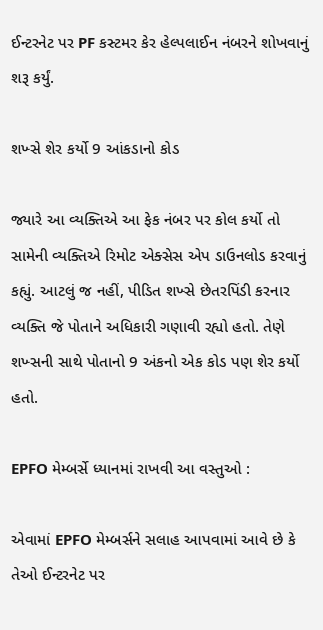ઈન્ટરનેટ પર PF કસ્ટમર કેર હેલ્પલાઈન નંબરને શોખવાનું શરૂ કર્યું.

શખ્સે શેર કર્યો 9 આંકડાનો કોડ

જ્યારે આ વ્યક્તિએ આ ફેક નંબર પર કોલ કર્યો તો સામેની વ્યક્તિએ રિમોટ એક્સેસ એપ ડાઉનલોડ કરવાનું કહ્યું. આટલું જ નહીં, પીડિત શખ્સે છેતરપિંડી કરનાર વ્યક્તિ જે પોતાને અધિકારી ગણાવી રહ્યો હતો. તેણે શખ્સની સાથે પોતાનો 9 અંકનો એક કોડ પણ શેર કર્યો હતો.

EPFO મેમ્બર્સે ધ્યાનમાં રાખવી આ વસ્તુઓ :

એવામાં EPFO મેમ્બર્સને સલાહ આપવામાં આવે છે કે તેઓ ઈન્ટરનેટ પર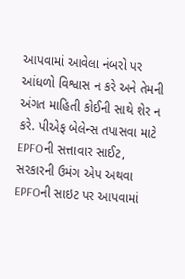આપવામાં આવેલા નંબરો પર આંધળો વિશ્વાસ ન કરે અને તેમની અંગત માહિતી કોઈની સાથે શેર ન કરે. પીએફ બેલેન્સ તપાસવા માટે EPFOની સત્તાવાર સાઈટ, સરકારની ઉમંગ એપ અથવા EPFOની સાઇટ પર આપવામાં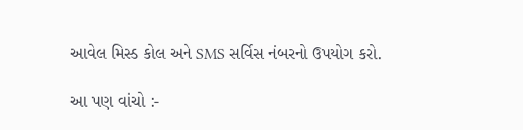આવેલ મિસ્ડ કોલ અને SMS સર્વિસ નંબરનો ઉપયોગ કરો.

આ પણ વાંચો :-